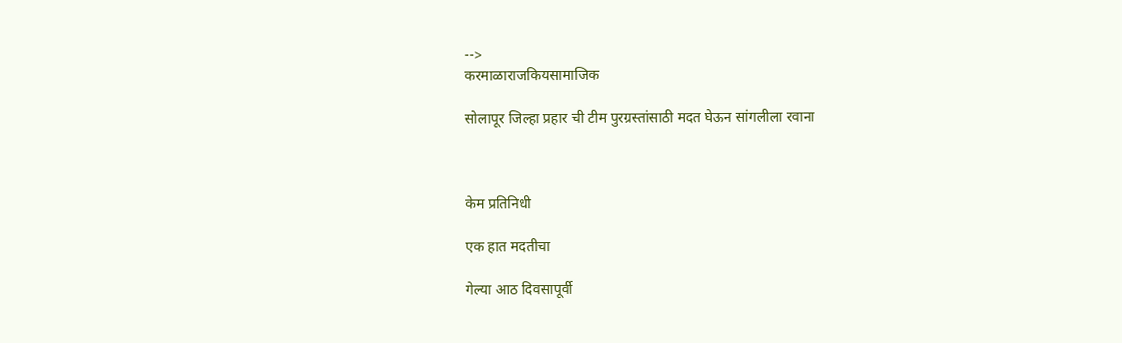-->
करमाळाराजकियसामाजिक

सोलापूर जिल्हा प्रहार ची टीम पुरग्रस्तांसाठी मदत घेऊन सांगलीला रवाना



केम प्रतिनिधी

एक हात मदतीचा

गेल्या आठ दिवसापूर्वी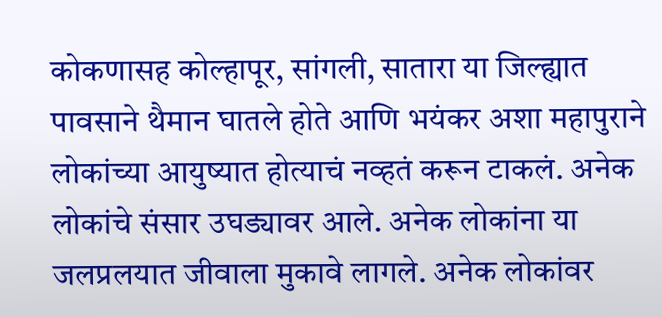कोकणासह कोल्हापूर, सांगली, सातारा या जिल्ह्यात पावसाने थैमान घातले होते आणि भयंकर अशा महापुराने लोकांच्या आयुष्यात होत्याचं नव्हतं करून टाकलं. अनेक लोकांचे संसार उघड्यावर आले. अनेक लोकांना या जलप्रलयात जीवाला मुकावे लागले. अनेक लोकांवर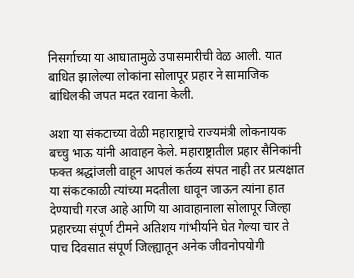निसर्गाच्या या आघातामुळे उपासमारीची वेळ आली. यात बाधित झालेल्या लोकांना सोलापूर प्रहार ने सामाजिक बांधिलकी जपत मदत रवाना केली.

अशा या संकटाच्या वेळी महाराष्ट्राचे राज्यमंत्री लोकनायक बच्चु भाऊ यांनी आवाहन केले. महाराष्ट्रातील प्रहार सैनिकांनी फक्त श्रद्धांजली वाहून आपलं कर्तव्य संपत नाही तर प्रत्यक्षात या संकटकाळी त्यांच्या मदतीला धावून जाऊन त्यांना हात देण्याची गरज आहे आणि या आवाहानाला सोलापूर जिल्हा प्रहारच्या संपूर्ण टीमने अतिशय गांभीर्याने घेत गेल्या चार ते पाच दिवसात संपूर्ण जिल्ह्यातून अनेक जीवनोपयोगी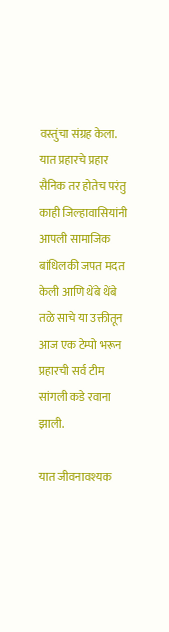वस्तुंचा संग्रह केला. यात प्रहारचे प्रहार सैनिक तर होतेच परंतु काही जिल्हावासियांनी आपली सामाजिक बांधिलकी जपत मदत केली आणि थेंबे थेंबे तळे साचे या उक्तीतून आज एक टेम्पो भरून प्रहारची सर्व टीम सांगली कडे रवाना झाली.

यात जीवनावश्यक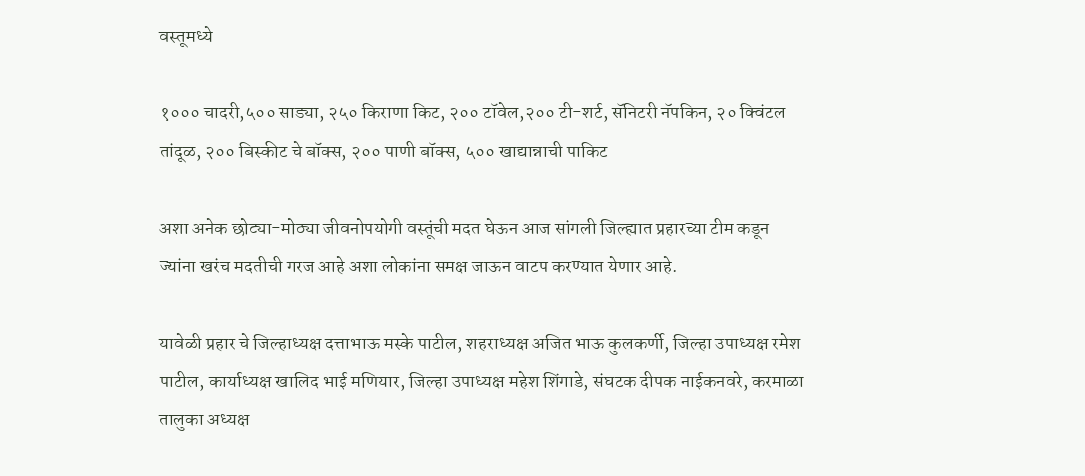वस्तूमध्ये

१००० चादरी,५०० साड्या, २५० किराणा किट, २०० टॉवेल,२०० टी-शर्ट, सॅनिटरी नॅपकिन, २० क्विंटल तांदूळ, २०० बिस्कीट चे बॉक्स, २०० पाणी बॉक्स, ५०० खाद्यान्नाची पाकिट

अशा अनेक छोट्या-मोठ्या जीवनोपयोगी वस्तूंची मदत घेऊन आज सांगली जिल्ह्यात प्रहारच्या टीम कडून ज्यांना खरंच मदतीची गरज आहे अशा लोकांना समक्ष जाऊन वाटप करण्यात येणार आहे.

यावेळी प्रहार चे जिल्हाध्यक्ष दत्ताभाऊ मस्के पाटील, शहराध्यक्ष अजित भाऊ कुलकर्णी, जिल्हा उपाध्यक्ष रमेश पाटील, कार्याध्यक्ष खालिद भाई मणियार, जिल्हा उपाध्यक्ष महेश शिंगाडे, संघटक दीपक नाईकनवरे, करमाळा तालुका अध्यक्ष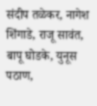संदीप तळेकर, नागेश शिंगाडे, राजू सावंत, बापू घोडके, युनूस पठाण,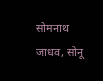सोमनाथ जाधव, सोनू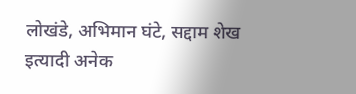लोखंडे, अभिमान घंटे, सद्दाम शेख इत्यादी अनेक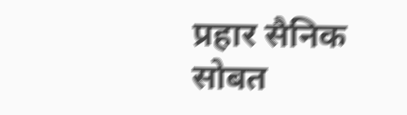प्रहार सैनिक सोबत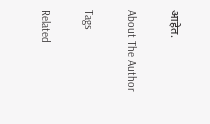आहेत.

About The Author

Tags

Related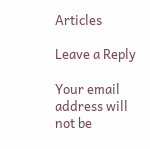Articles

Leave a Reply

Your email address will not be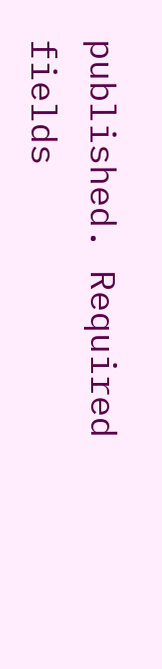published. Required fields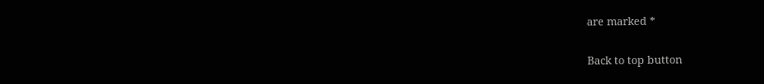are marked *

Back to top button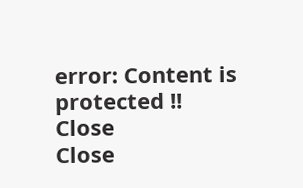error: Content is protected !!
Close
Close